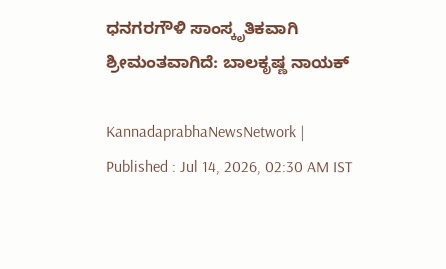ಧನಗರಗೌಳಿ ಸಾಂಸ್ಕೃತಿಕವಾಗಿ ಶ್ರೀಮಂತವಾಗಿದೆ: ಬಾಲಕೃಷ್ಣ ನಾಯಕ್

KannadaprabhaNewsNetwork |
Published : Jul 14, 2026, 02:30 AM IST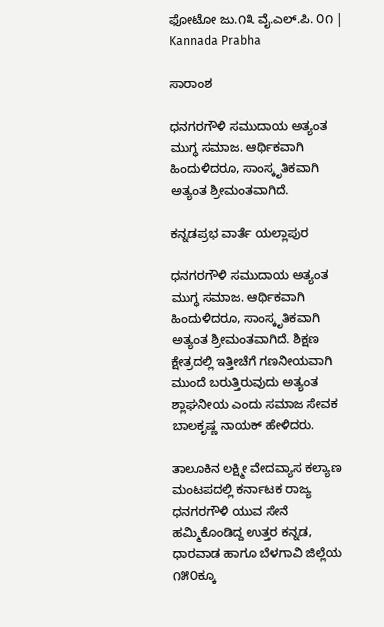ಫೋಟೋ ಜು.೧೩ ವೈ.ಎಲ್.ಪಿ. ೦೧ | Kannada Prabha

ಸಾರಾಂಶ

ಧನಗರಗೌಳಿ ಸಮುದಾಯ ಅತ್ಯಂತ ಮುಗ್ಧ ಸಮಾಜ. ಆರ್ಥಿಕವಾಗಿ ಹಿಂದುಳಿದರೂ, ಸಾಂಸ್ಕೃತಿಕವಾಗಿ ಅತ್ಯಂತ ಶ್ರೀಮಂತವಾಗಿದೆ.

ಕನ್ನಡಪ್ರಭ ವಾರ್ತೆ ಯಲ್ಲಾಪುರ

ಧನಗರಗೌಳಿ ಸಮುದಾಯ ಅತ್ಯಂತ ಮುಗ್ಧ ಸಮಾಜ. ಆರ್ಥಿಕವಾಗಿ ಹಿಂದುಳಿದರೂ, ಸಾಂಸ್ಕೃತಿಕವಾಗಿ ಅತ್ಯಂತ ಶ್ರೀಮಂತವಾಗಿದೆ. ಶಿಕ್ಷಣ ಕ್ಷೇತ್ರದಲ್ಲಿ ಇತ್ತೀಚೆಗೆ ಗಣನೀಯವಾಗಿ ಮುಂದೆ ಬರುತ್ತಿರುವುದು ಅತ್ಯಂತ ಶ್ಲಾಘನೀಯ ಎಂದು ಸಮಾಜ ಸೇವಕ ಬಾಲಕೃಷ್ಣ ನಾಯಕ್ ಹೇಳಿದರು.

ತಾಲೂಕಿನ ಲಕ್ಷ್ಮೀ ವೇದವ್ಯಾಸ ಕಲ್ಯಾಣ ಮಂಟಪದಲ್ಲಿ ಕರ್ನಾಟಕ ರಾಜ್ಯ ಧನಗರಗೌಳಿ ಯುವ ಸೇನೆ ಹಮ್ಮಿಕೊಂಡಿದ್ದ ಉತ್ತರ ಕನ್ನಡ, ಧಾರವಾಡ ಹಾಗೂ ಬೆಳಗಾವಿ ಜಿಲ್ಲೆಯ ೧೫೦ಕ್ಕೂ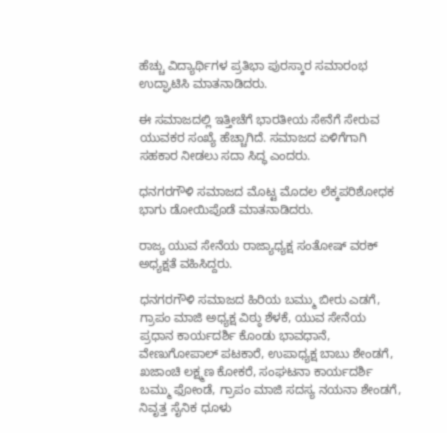ಹೆಚ್ಚು ವಿದ್ಯಾರ್ಥಿಗಳ ಪ್ರತಿಭಾ ಪುರಸ್ಕಾರ ಸಮಾರಂಭ ಉದ್ಘಾಟಿಸಿ ಮಾತನಾಡಿದರು.

ಈ ಸಮಾಜದಲ್ಲಿ ಇತ್ತೀಚೆಗೆ ಭಾರತೀಯ ಸೇನೆಗೆ ಸೇರುವ ಯುವಕರ ಸಂಖ್ಯೆ ಹೆಚ್ಚಾಗಿದೆ. ಸಮಾಜದ ಏಳಿಗೆಗಾಗಿ ಸಹಕಾರ ನೀಡಲು ಸದಾ ಸಿದ್ಧ ಎಂದರು.

ಧನಗರಗೌಳಿ ಸಮಾಜದ ಮೊಟ್ಟ ಮೊದಲ ಲೆಕ್ಕಪರಿಶೋಧಕ ಭಾಗು ಡೋಯಿಪೊಡೆ ಮಾತನಾಡಿದರು.

ರಾಜ್ಯ ಯುವ ಸೇನೆಯ ರಾಜ್ಯಾಧ್ಯಕ್ಷ ಸಂತೋಷ್ ವರಕ್ ಅಧ್ಯಕ್ಷತೆ ವಹಿಸಿದ್ದರು.

ಧನಗರಗೌಳಿ ಸಮಾಜದ ಹಿರಿಯ ಬಮ್ಮು ಬೀರು ಎಡಗೆ, ಗ್ರಾಪಂ ಮಾಜಿ ಅಧ್ಯಕ್ಷ ವಿಠ್ಠು ಶೆಳಕೆ, ಯುವ ಸೇನೆಯ ಪ್ರಧಾನ ಕಾರ್ಯದರ್ಶಿ ಕೊಂಡು ಭಾವಧಾನೆ, ವೇಣುಗೋಪಾಲ್ ಪಟಕಾರೆ, ಉಪಾಧ್ಯಕ್ಷ ಬಾಬು ಶೇಂಡಗೆ, ಖಜಾಂಚಿ ಲಕ್ಷ್ಮಣ ಕೋಕರೆ, ಸಂಘಟನಾ ಕಾರ್ಯದರ್ಶಿ ಬಮ್ಮು ಫೋಂಡೆ, ಗ್ರಾಪಂ ಮಾಜಿ ಸದಸ್ಯ ನಯನಾ ಶೇಂಡಗೆ, ನಿವೃತ್ತ ಸೈನಿಕ ಧೂಳು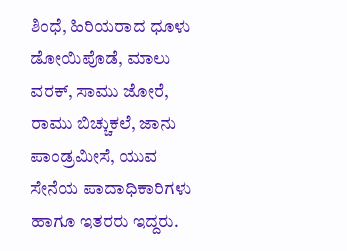ಶಿಂಧೆ, ಹಿರಿಯರಾದ ಧೂಳು ಡೋಯಿಪೊಡೆ, ಮಾಲು ವರಕ್, ಸಾಮು ಜೋರೆ, ರಾಮು ಬಿಚ್ಚುಕಲೆ, ಜಾನು ಪಾಂಡ್ರಮೀಸೆ, ಯುವ ಸೇನೆಯ ಪಾದಾಧಿಕಾರಿಗಳು ಹಾಗೂ ಇತರರು ಇದ್ದರು.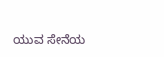ಯುವ ಸೇನೆಯ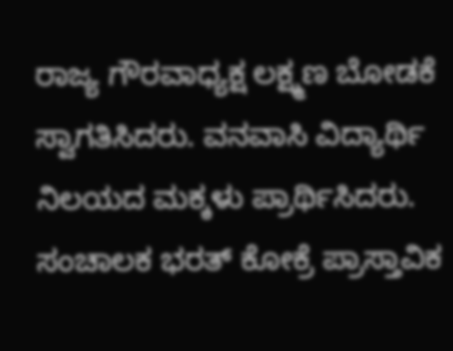ರಾಜ್ಯ ಗೌರವಾಧ್ಯಕ್ಷ ಲಕ್ಷ್ಮಣ ಬೋಡಕೆ ಸ್ವಾಗತಿಸಿದರು. ವನವಾಸಿ ವಿದ್ಯಾರ್ಥಿ ನಿಲಯದ ಮಕ್ಕಳು ಪ್ರಾರ್ಥಿಸಿದರು. ಸಂಚಾಲಕ ಭರತ್ ಕೋಕ್ರೆ ಪ್ರಾಸ್ತಾವಿಕ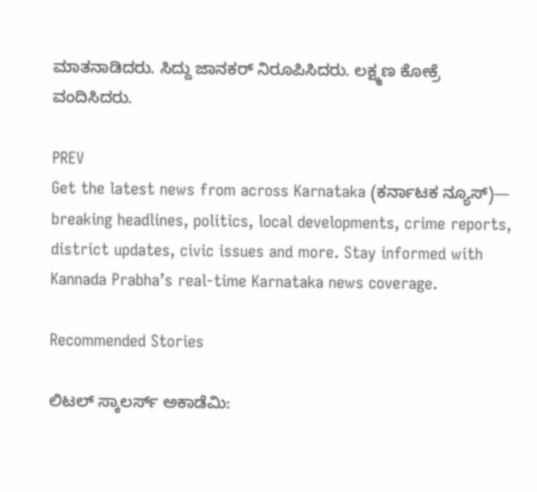ಮಾತನಾಡಿದರು. ಸಿದ್ದು ಜಾನಕರ್ ನಿರೂಪಿಸಿದರು. ಲಕ್ಷ್ಮಣ ಕೋಕ್ರೆ ವಂದಿಸಿದರು.

PREV
Get the latest news from across Karnataka (ಕರ್ನಾಟಕ ನ್ಯೂಸ್)— breaking headlines, politics, local developments, crime reports, district updates, civic issues and more. Stay informed with Kannada Prabha’s real‑time Karnataka news coverage.

Recommended Stories

ಲಿಟಲ್ ಸ್ಕಾಲರ್ಸ್ ಅಕಾಡೆಮಿ: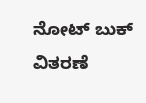ನೋಟ್ ಬುಕ್ ವಿತರಣೆ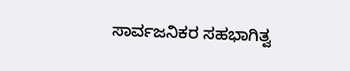ಸಾರ್ವಜನಿಕರ ಸಹಭಾಗಿತ್ವ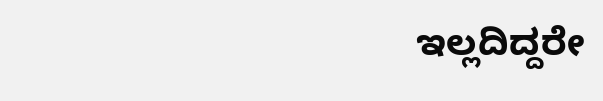ಇಲ್ಲದಿದ್ದರೇ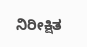ನಿರೀಕ್ಷಿತ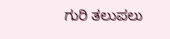ಗುರಿ ತಲುಪಲು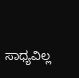ಸಾಧ್ಯವಿಲ್ಲ